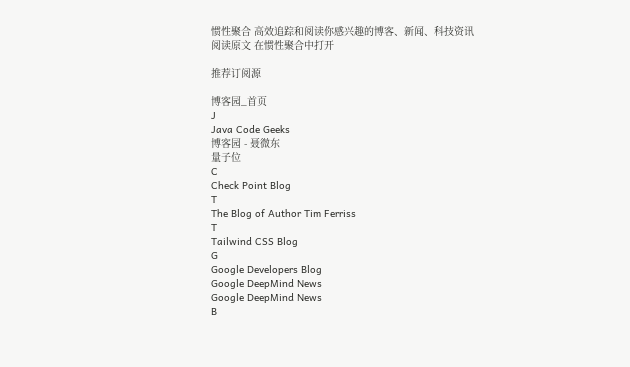惯性聚合 高效追踪和阅读你感兴趣的博客、新闻、科技资讯
阅读原文 在惯性聚合中打开

推荐订阅源

博客园_首页
J
Java Code Geeks
博客园 - 聂微东
量子位
C
Check Point Blog
T
The Blog of Author Tim Ferriss
T
Tailwind CSS Blog
G
Google Developers Blog
Google DeepMind News
Google DeepMind News
B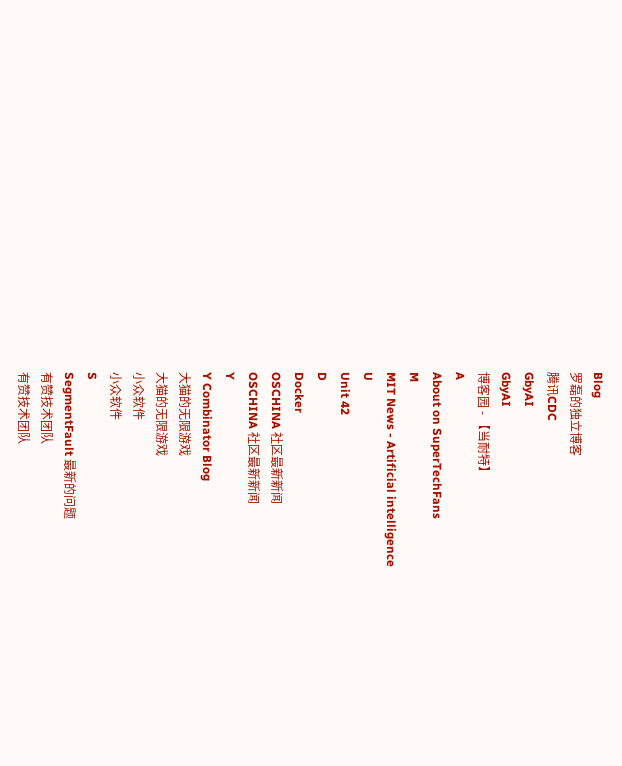Blog
罗磊的独立博客
腾讯CDC
GbyAI
GbyAI
博客园 - 【当耐特】
A
About on SuperTechFans
M
MIT News - Artificial intelligence
U
Unit 42
D
Docker
OSCHINA 社区最新新闻
OSCHINA 社区最新新闻
Y
Y Combinator Blog
大猫的无限游戏
大猫的无限游戏
小众软件
小众软件
S
SegmentFault 最新的问题
有赞技术团队
有赞技术团队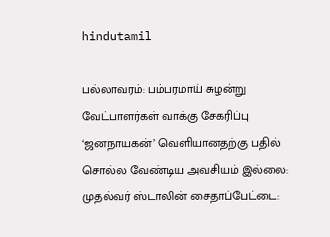hindutamil

பல்லாவரம்: பம்பரமாய் சுழன்று வேட்பாளர்கள் வாக்கு சேகரிப்பு ‘ஜனநாயகன்’ வெளியானதற்கு பதில் சொல்ல வேண்டிய அவசியம் இல்லை: முதல்வர் ஸ்டாலின் சைதாப்பேட்டை: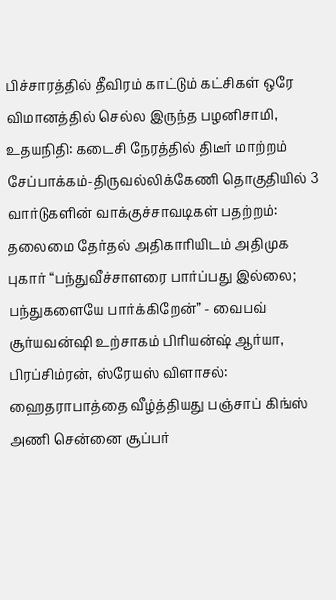பிச்சாரத்தில் தீவிரம் காட்டும் கட்சிகள் ஒரே விமானத்தில் செல்ல இருந்த பழனிசாமி, உதயநிதி: கடைசி நேரத்தில் திடீர் மாற்றம் சேப்பாக்கம்-திருவல்லிக்கேணி தொகுதியில் 3 வார்டுகளின் வாக்குச்சாவடிகள் பதற்றம்: தலைமை தேர்தல் அதிகாரியிடம் அதிமுக புகார் “பந்துவீச்சாளரை பார்ப்பது இல்லை; பந்துகளையே பார்க்கிறேன்” - வைபவ் சூர்யவன்ஷி உற்சாகம் பிரியன்ஷ் ஆர்யா, பிரப்சிம்ரன், ஸ்ரேயஸ் விளாசல்: ஹைதராபாத்தை வீழ்த்தியது பஞ்சாப் கிங்ஸ் அணி சென்னை சூப்பர்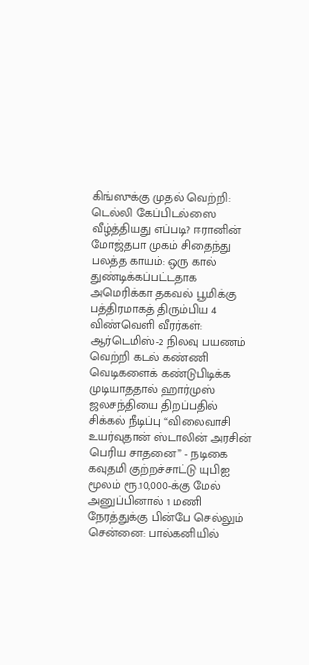கிங்ஸுக்கு முதல் வெற்றி: டெல்லி கேப்பிடல்ஸை வீழ்த்தியது எப்படி? ஈரானின் மோஜ்தபா முகம் சிதைந்து பலத்த காயம்: ஒரு கால் துண்டிக்கப்பட்டதாக அமெரிக்கா தகவல் பூமிக்கு பத்திரமாகத் திரும்பிய 4 விண்வெளி வீரர்கள்: ஆர்டெமிஸ்-2 நிலவு பயணம் வெற்றி கடல் கண்ணி வெடிகளைக் கண்டுபிடிக்க முடியாததால் ஹார்முஸ் ஜலசந்தியை திறப்பதில் சிக்கல் நீடிப்பு “விலைவாசி உயர்வுதான் ஸ்டாலின் அரசின் பெரிய சாதனை” - நடிகை கவுதமி குற்றச்சாட்டு யுபிஐ மூலம் ரூ.10,000-க்கு மேல் அனுப்பினால் 1 மணி நேரத்துக்கு பின்பே செல்லும் சென்னை: பால்கனியில்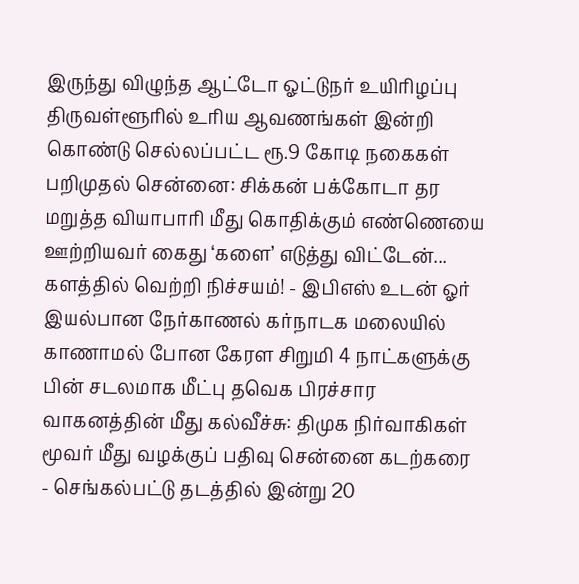இருந்து விழுந்த ஆட்டோ ஓட்டுநர் உயிரிழப்பு திருவள்ளூரில் உரிய ஆவணங்கள் இன்றி கொண்டு செல்லப்பட்ட ரூ.9 கோடி நகைகள் பறிமுதல் சென்னை: சிக்கன் பக்கோடா தர மறுத்த வியாபாரி மீது கொதிக்கும் எண்ணெயை ஊற்றியவர் கைது ‘களை’ எடுத்து விட்டேன்... களத்தில் வெற்றி நிச்சயம்! - இபிஎஸ் உடன் ஓர் இயல்பான நேர்காணல் கர்நாடக மலையில் காணாமல் போன கேரள சிறுமி 4 நாட்களுக்கு பின் சடலமாக மீட்பு தவெக பிரச்சார வாகனத்தின் மீது கல்வீச்சு: திமுக நிர்வாகிகள் மூவர் மீது வழக்குப் பதிவு சென்னை கடற்கரை - செங்கல்பட்டு தடத்தில் இன்று 20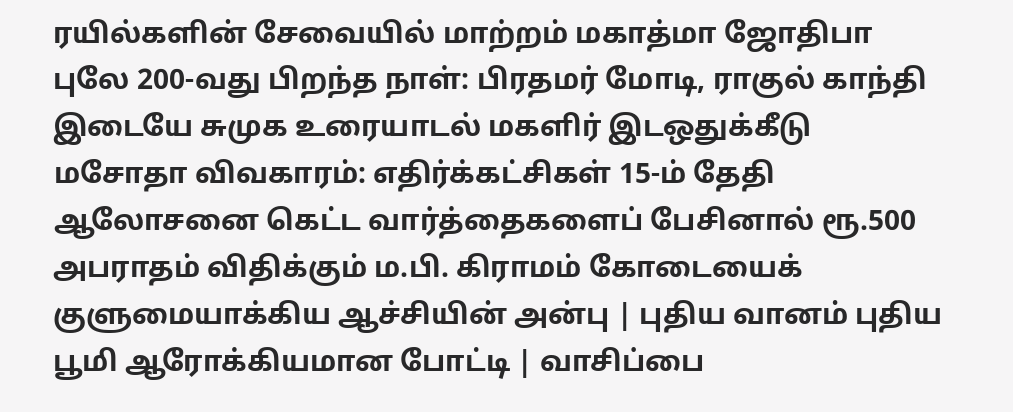ரயில்களின் சேவையில் மாற்றம் மகாத்மா ஜோதிபா புலே 200-வது பிறந்த நாள்: பிரதமர் மோடி, ராகுல் காந்தி இடையே சுமுக உரையாடல் மகளிர் இடஒதுக்கீடு மசோதா விவகாரம்: எதிர்க்கட்சிகள் 15-ம் தேதி ஆலோசனை கெட்ட வார்த்தைகளைப் பேசினால் ரூ.500 அபராதம் விதிக்கும் ம.பி. கிராமம் கோடையைக் குளுமையாக்கிய ஆச்சியின் அன்பு | புதிய வானம் புதிய பூமி ஆரோக்கியமான போட்டி | வாசிப்பை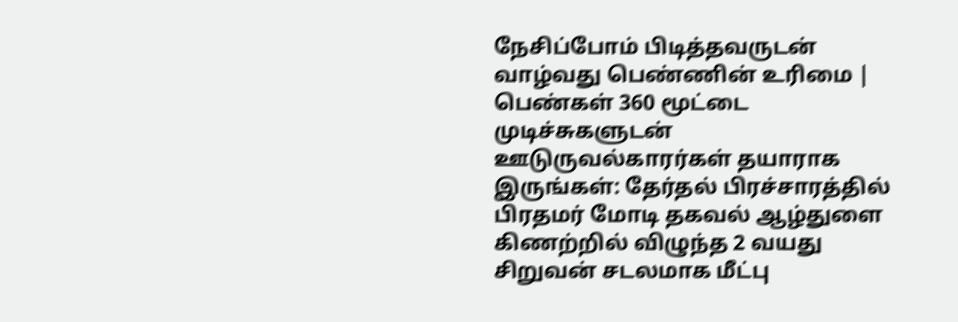நேசிப்போம் பிடித்தவருடன் வாழ்வது பெண்ணின் உரிமை | பெண்கள் 360 மூட்டை முடிச்சுகளுடன் ஊடுருவல்காரர்கள் தயாராக இருங்கள்: தேர்தல் பிரச்சாரத்தில் பிரதமர் மோடி தகவல் ஆழ்துளை கிணற்றில் விழுந்த 2 வயது சிறுவன் சடலமாக மீட்பு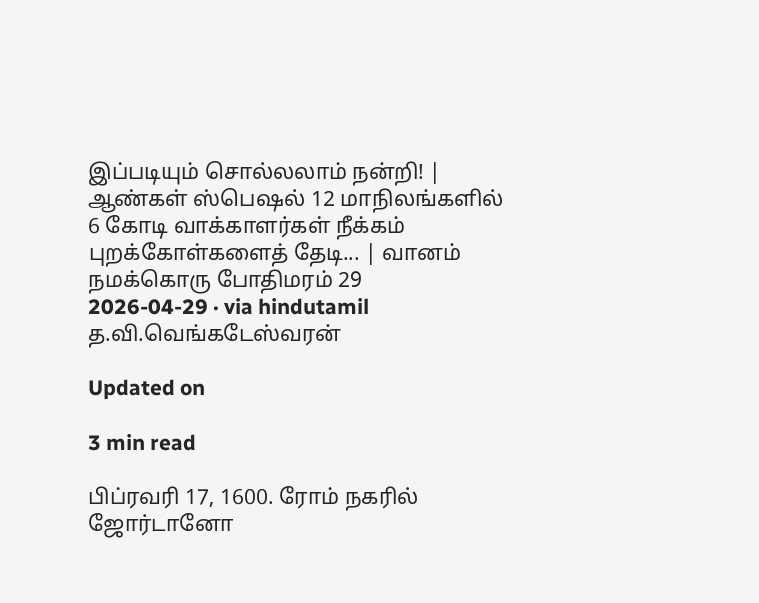இப்படியும் சொல்லலாம் நன்றி! | ஆண்கள் ஸ்பெஷல் 12 மாநிலங்களில் 6 கோடி வாக்காளர்கள் நீக்கம்
புறக்கோள்களைத் தேடி... | வானம் நமக்கொரு போதிமரம் 29
2026-04-29 · via hindutamil
த.வி.வெங்கடேஸ்வரன்

Updated on

3 min read

பிப்ரவரி 17, 1600. ரோம் நகரில் ஜோர்டானோ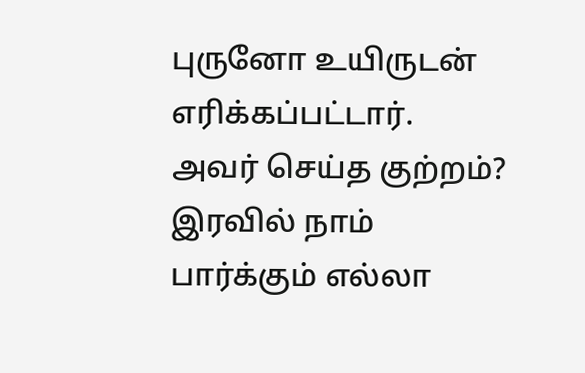புருனோ உயிருடன் எரிக்கப்பட்டார். அவர் செய்த குற்றம்? இரவில் நாம் பார்க்கும் எல்லா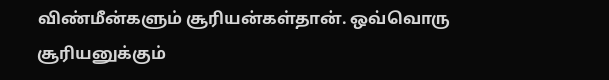விண்மீன்களும் சூரியன்கள்தான். ஒவ்வொரு சூரியனுக்கும்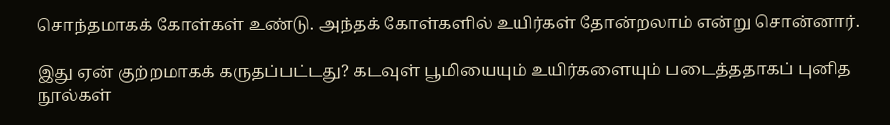சொந்தமாகக் கோள்கள் உண்டு. அந்தக் கோள்களில் உயிர்கள் தோன்றலாம் என்று சொன்னார்.

இது ஏன் குற்றமாகக் கருதப்பட்டது? கடவுள் பூமியையும் உயிர்களையும் படைத்ததாகப் புனித நூல்கள்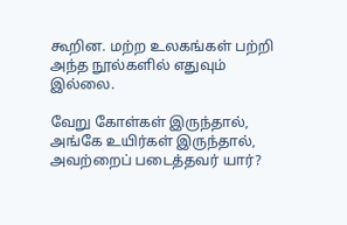கூறின. மற்ற உலகங்கள் பற்றி அந்த நூல்களில் எதுவும் இல்லை.

வேறு கோள்கள் இருந்தால், அங்கே உயிர்கள் இருந்தால், அவற்றைப் படைத்தவர் யார்?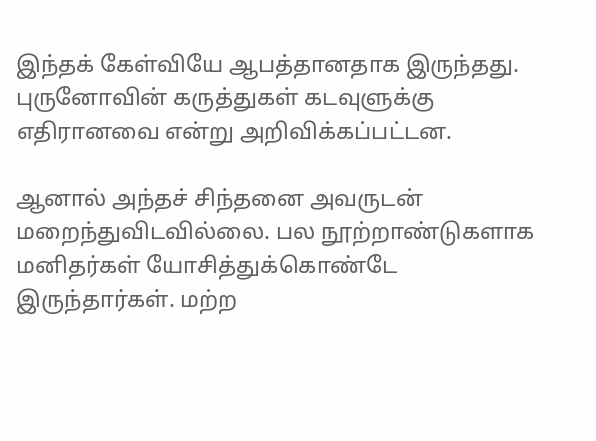இந்தக் கேள்வியே ஆபத்தானதாக இருந்தது. புருனோவின் கருத்துகள் கடவுளுக்கு எதிரானவை என்று அறிவிக்கப்பட்டன.

ஆனால் அந்தச் சிந்தனை அவருடன் மறைந்துவிடவில்லை. பல நூற்றாண்டுகளாக மனிதர்கள் யோசித்துக்கொண்டே இருந்தார்கள். மற்ற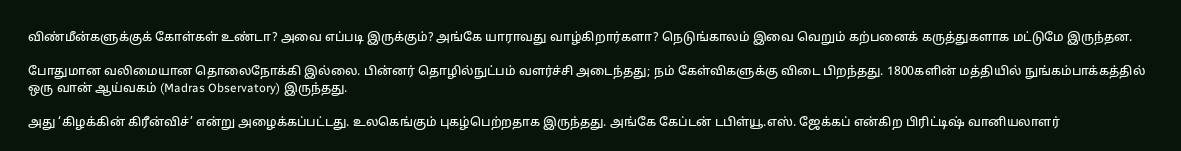விண்மீன்களுக்குக் கோள்கள் உண்டா? அவை எப்படி இருக்கும்? அங்கே யாராவது வாழ்கிறார்களா? நெடுங்காலம் இவை வெறும் கற்பனைக் கருத்துகளாக மட்டுமே இருந்தன.

போதுமான வலிமையான தொலைநோக்கி இல்லை. பின்னர் தொழில்நுட்பம் வளர்ச்சி அடைந்தது; நம் கேள்விகளுக்கு விடை பிறந்தது. 1800களின் மத்தியில் நுங்கம்பாக்கத்தில் ஒரு வான் ஆய்வகம் (Madras Observatory) இருந்தது.

அது ‘கிழக்கின் கிரீன்விச்’ என்று அழைக்கப்பட்டது. உலகெங்கும் புகழ்பெற்றதாக இருந்தது. அங்கே கேப்டன் டபிள்யூ.எஸ். ஜேக்கப் என்கிற பிரிட்டிஷ் வானியலாளர்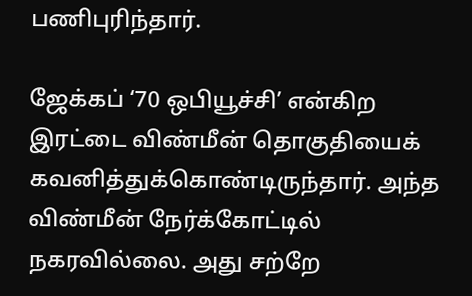பணிபுரிந்தார்.

ஜேக்கப் ‘70 ஒபியூச்சி’ என்கிற இரட்டை விண்மீன் தொகுதியைக் கவனித்துக்கொண்டிருந்தார். அந்த விண்மீன் நேர்க்கோட்டில் நகரவில்லை. அது சற்றே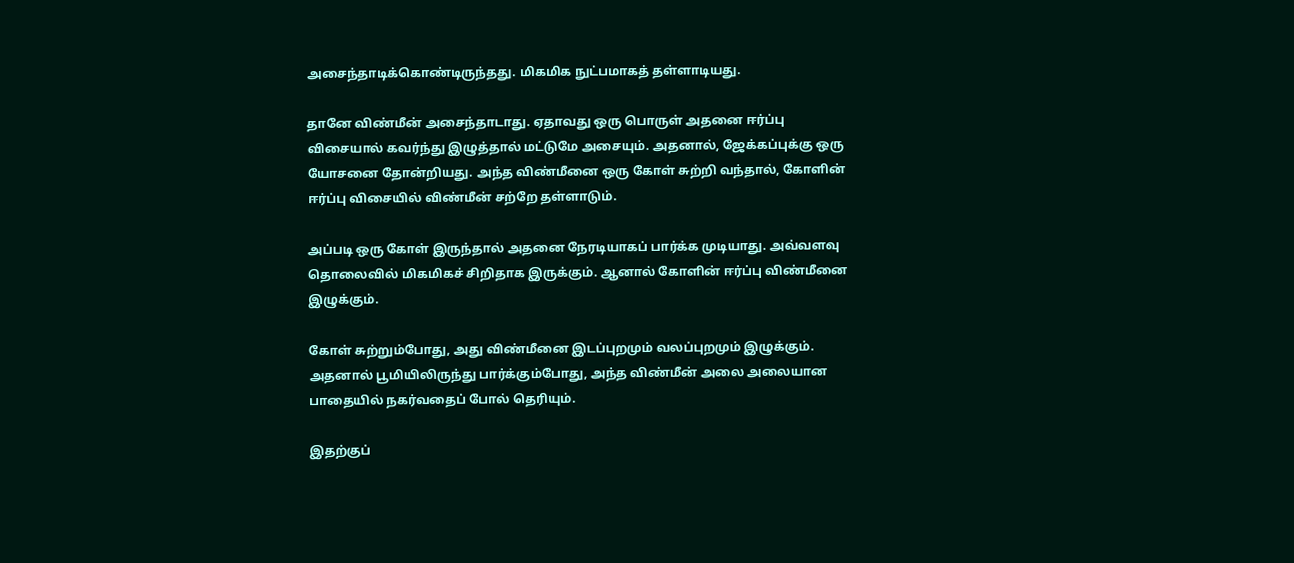அசைந்தாடிக்கொண்டிருந்தது. மிகமிக நுட்பமாகத் தள்ளாடியது.

தானே விண்மீன் அசைந்தாடாது. ஏதாவது ஒரு பொருள் அதனை ஈர்ப்பு விசையால் கவர்ந்து இழுத்தால் மட்டுமே அசையும். அதனால், ஜேக்கப்புக்கு ஒரு யோசனை தோன்றியது. அந்த விண்மீனை ஒரு கோள் சுற்றி வந்தால், கோளின் ஈர்ப்பு விசையில் விண்மீன் சற்றே தள்ளாடும்.

அப்படி ஒரு கோள் இருந்தால் அதனை நேரடியாகப் பார்க்க முடியாது. அவ்வளவு தொலைவில் மிகமிகச் சிறிதாக இருக்கும். ஆனால் கோளின் ஈர்ப்பு விண்மீனை இழுக்கும்.

கோள் சுற்றும்போது, அது விண்மீனை இடப்புறமும் வலப்புறமும் இழுக்கும். அதனால் பூமியிலிருந்து பார்க்கும்போது, அந்த விண்மீன் அலை அலையான பாதையில் நகர்வதைப் போல் தெரியும்.

இதற்குப்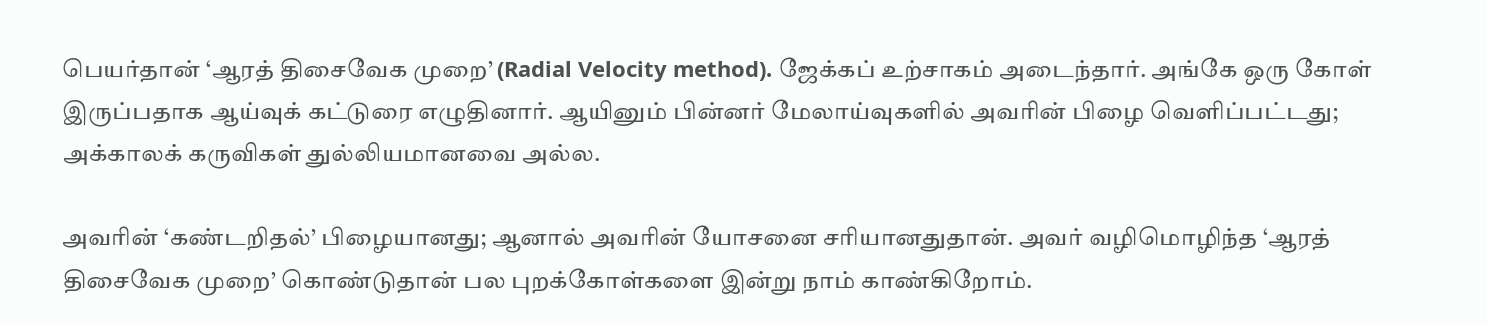பெயர்தான் ‘ஆரத் திசைவேக முறை’ (Radial Velocity method). ஜேக்கப் உற்சாகம் அடைந்தார். அங்கே ஒரு கோள் இருப்பதாக ஆய்வுக் கட்டுரை எழுதினார். ஆயினும் பின்னர் மேலாய்வுகளில் அவரின் பிழை வெளிப்பட்டது; அக்காலக் கருவிகள் துல்லியமானவை அல்ல.

அவரின் ‘கண்டறிதல்’ பிழையானது; ஆனால் அவரின் யோசனை சரியானதுதான். அவர் வழிமொழிந்த ‘ஆரத் திசைவேக முறை’ கொண்டுதான் பல புறக்கோள்களை இன்று நாம் காண்கிறோம்.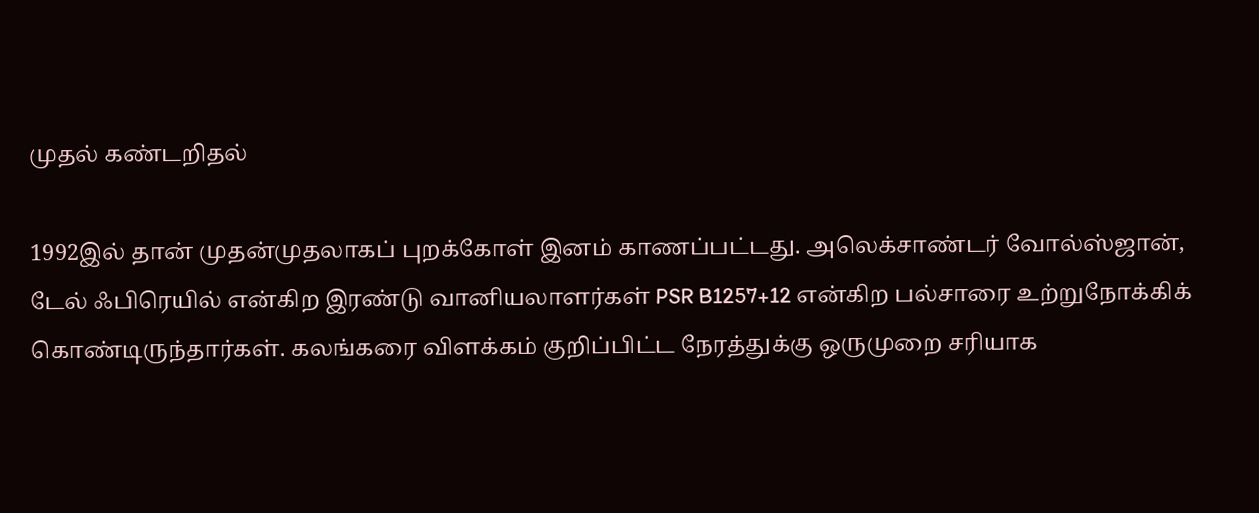முதல் கண்டறிதல்

1992இல் தான் முதன்முதலாகப் புறக்கோள் இனம் காணப்பட்டது. அலெக்சாண்டர் வோல்ஸ்ஜான், டேல் ஃபிரெயில் என்கிற இரண்டு வானியலாளர்கள் PSR B1257+12 என்கிற பல்சாரை உற்றுநோக்கிக் கொண்டிருந்தார்கள். கலங்கரை விளக்கம் குறிப்பிட்ட நேரத்துக்கு ஒருமுறை சரியாக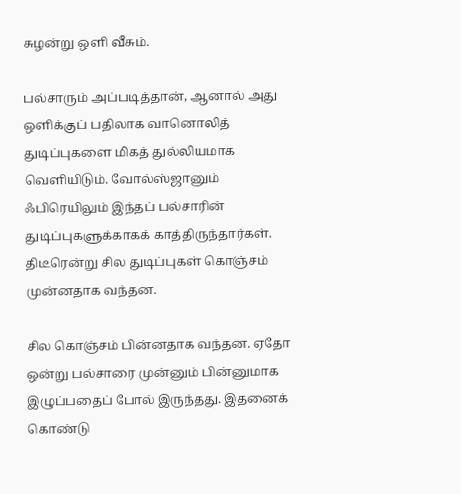சுழன்று ஒளி வீசும்.

பல்சாரும் அப்படித்தான், ஆனால் அது ஒளிக்குப் பதிலாக வானொலித் துடிப்புகளை மிகத் துல்லியமாக வெளியிடும். வோல்ஸ்ஜானும் ஃபிரெயிலும் இந்தப் பல்சாரின் துடிப்புகளுக்காகக் காத்திருந்தார்கள். திடீரென்று சில துடிப்புகள் கொஞ்சம் முன்னதாக வந்தன.

சில கொஞ்சம் பின்னதாக வந்தன. ஏதோ ஒன்று பல்சாரை முன்னும் பின்னுமாக இழுப்பதைப் போல் இருந்தது. இதனைக் கொண்டு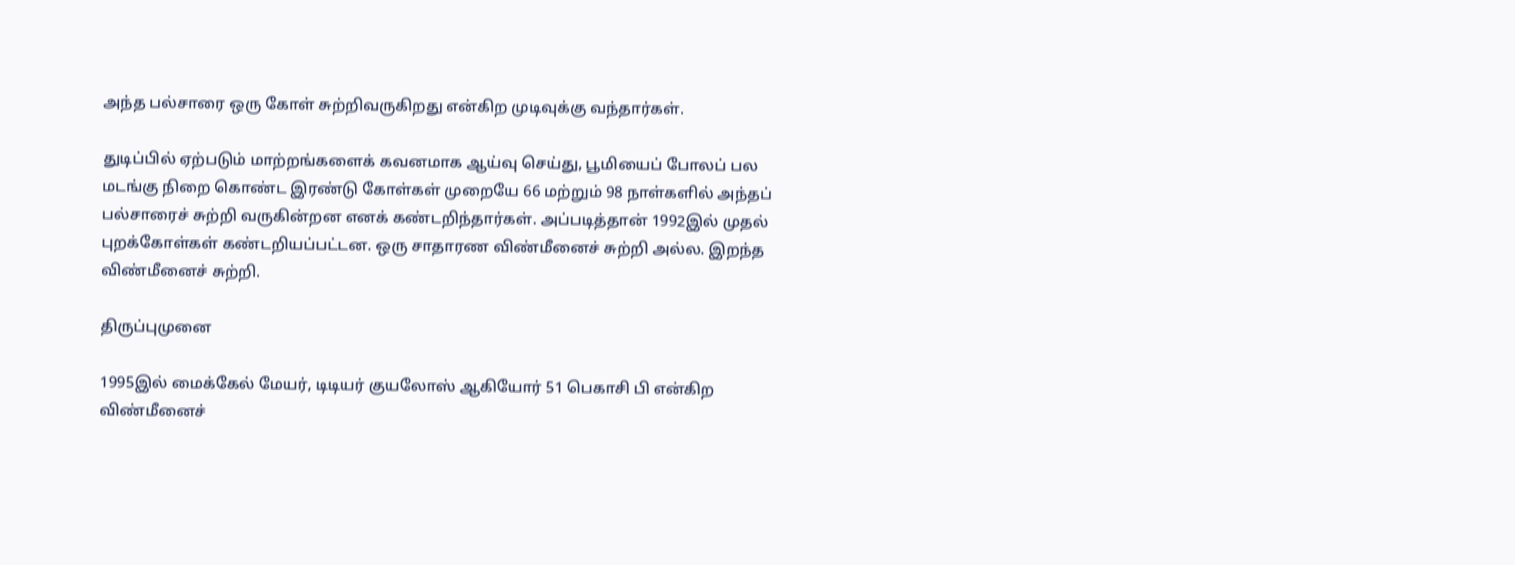அந்த பல்சாரை ஒரு கோள் சுற்றிவருகிறது என்கிற முடிவுக்கு வந்தார்கள்.

துடிப்பில் ஏற்படும் மாற்றங்களைக் கவனமாக ஆய்வு செய்து, பூமியைப் போலப் பல மடங்கு நிறை கொண்ட இரண்டு கோள்கள் முறையே 66 மற்றும் 98 நாள்களில் அந்தப் பல்சாரைச் சுற்றி வருகின்றன எனக் கண்டறிந்தார்கள். அப்படித்தான் 1992இல் முதல் புறக்கோள்கள் கண்டறியப்பட்டன. ஒரு சாதாரண விண்மீனைச் சுற்றி அல்ல. இறந்த விண்மீனைச் சுற்றி.

திருப்புமுனை

1995இல் மைக்கேல் மேயர், டிடியர் குயலோஸ் ஆகியோர் 51 பெகாசி பி என்கிற விண்மீனைச்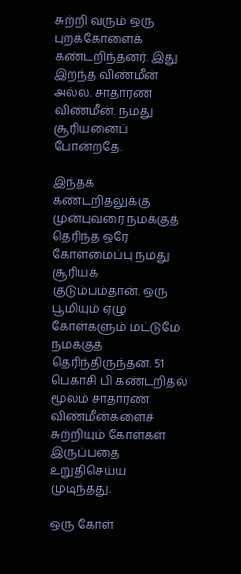சுற்றி வரும் ஒரு புறக்கோளைக் கண்டறிந்தனர். இது இறந்த விண்மீன் அல்ல. சாதாரண விண்மீன். நமது சூரியனைப் போன்றதே.

இந்தக் கண்டறிதலுக்கு முன்புவரை நமக்குத் தெரிந்த ஒரே கோளமைப்பு நமது சூரியக் குடும்பம்தான். ஒரு பூமியும் ஏழு கோள்களும் மட்டுமே நமக்குத் தெரிந்திருந்தன. 51 பெகாசி பி கண்டறிதல் மூலம் சாதாரண விண்மீன்களைச் சுற்றியும் கோள்கள் இருப்பதை உறுதிசெய்ய முடிந்தது.

ஒரு கோள்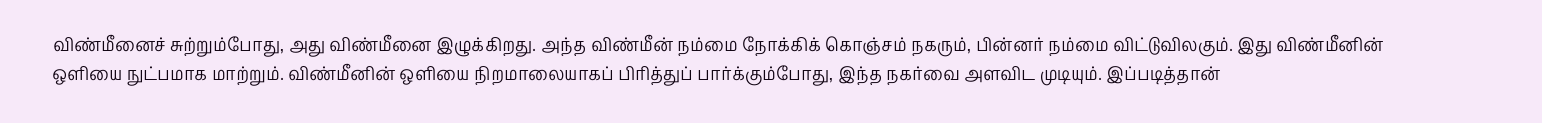விண்மீனைச் சுற்றும்போது, அது விண்மீனை இழுக்கிறது. அந்த விண்மீன் நம்மை நோக்கிக் கொஞ்சம் நகரும், பின்னர் நம்மை விட்டுவிலகும். இது விண்மீனின் ஒளியை நுட்பமாக மாற்றும். விண்மீனின் ஒளியை நிறமாலையாகப் பிரித்துப் பார்க்கும்போது, இந்த நகர்வை அளவிட முடியும். இப்படித்தான்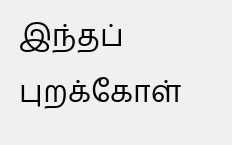இந்தப் புறக்கோள்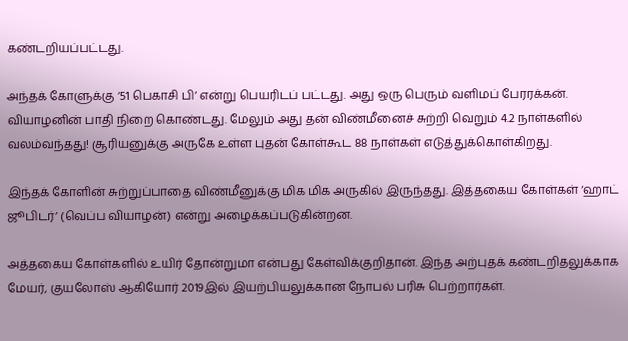கண்டறியப்பட்டது.

அந்தக் கோளுக்கு ‘51 பெகாசி பி’ என்று பெயரிடப் பட்டது. அது ஒரு பெரும் வளிமப் பேரரக்கன். வியாழனின் பாதி நிறை கொண்டது. மேலும் அது தன் விண்மீனைச் சுற்றி வெறும் 4.2 நாள்களில் வலம்வந்தது! சூரியனுக்கு அருகே உள்ள புதன் கோள்கூட 88 நாள்கள் எடுத்துக்கொள்கிறது.

இந்தக் கோளின் சுற்றுப்பாதை விண்மீனுக்கு மிக மிக அருகில் இருந்தது. இத்தகைய கோள்கள் ‘ஹாட் ஜூபிடர்’ (வெப்ப வியாழன்) என்று அழைக்கப்படுகின்றன.

அத்தகைய கோள்களில் உயிர் தோன்றுமா என்பது கேள்விக்குறிதான். இந்த அற்புதக் கண்டறிதலுக்காக மேயர், குயலோஸ் ஆகியோர் 2019இல் இயற்பியலுக்கான நோபல் பரிசு பெற்றார்கள்.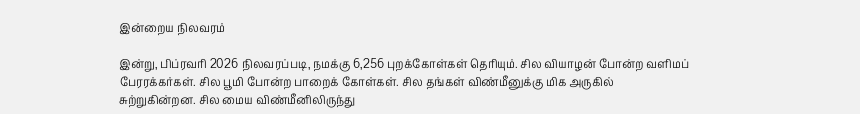இன்றைய நிலவரம்

இன்று, பிப்ரவரி 2026 நிலவரப்படி, நமக்கு 6,256 புறக்கோள்கள் தெரியும். சில வியாழன் போன்ற வளிமப் பேரரக்கர்கள். சில பூமி போன்ற பாறைக் கோள்கள். சில தங்கள் விண்மீனுக்கு மிக அருகில் சுற்றுகின்றன. சில மைய விண்மீனிலிருந்து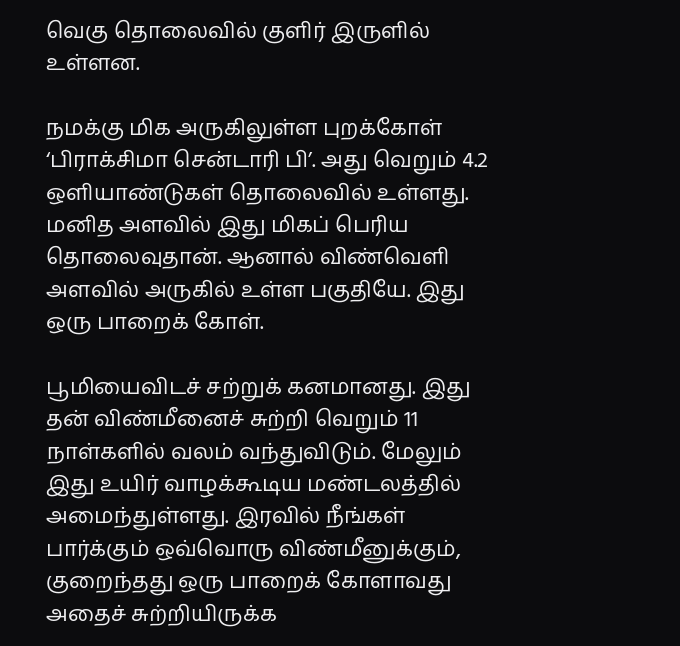வெகு தொலைவில் குளிர் இருளில் உள்ளன.

நமக்கு மிக அருகிலுள்ள புறக்கோள் ‘பிராக்சிமா சென்டாரி பி’. அது வெறும் 4.2 ஒளியாண்டுகள் தொலைவில் உள்ளது. மனித அளவில் இது மிகப் பெரிய தொலைவுதான். ஆனால் விண்வெளி அளவில் அருகில் உள்ள பகுதியே. இது ஒரு பாறைக் கோள்.

பூமியைவிடச் சற்றுக் கனமானது. இது தன் விண்மீனைச் சுற்றி வெறும் 11 நாள்களில் வலம் வந்துவிடும். மேலும் இது உயிர் வாழக்கூடிய மண்டலத்தில் அமைந்துள்ளது. இரவில் நீங்கள் பார்க்கும் ஒவ்வொரு விண்மீனுக்கும், குறைந்தது ஒரு பாறைக் கோளாவது அதைச் சுற்றியிருக்க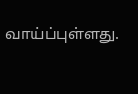வாய்ப்புள்ளது.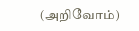(அறிவோம்)